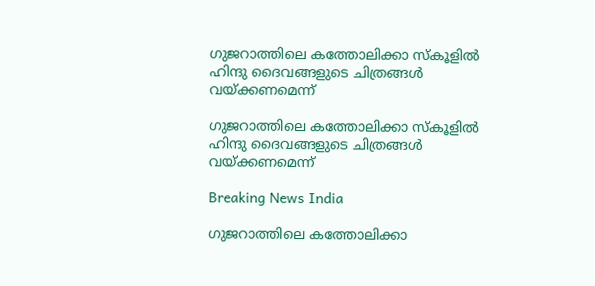ഗുജറാത്തിലെ കത്തോലിക്കാ സ്കൂളില്‍ ഹിന്ദു ദൈവങ്ങളുടെ ചിത്രങ്ങള്‍ വയ്ക്കണമെന്ന്

ഗുജറാത്തിലെ കത്തോലിക്കാ സ്കൂളില്‍ ഹിന്ദു ദൈവങ്ങളുടെ ചിത്രങ്ങള്‍ വയ്ക്കണമെന്ന്

Breaking News India

ഗുജറാത്തിലെ കത്തോലിക്കാ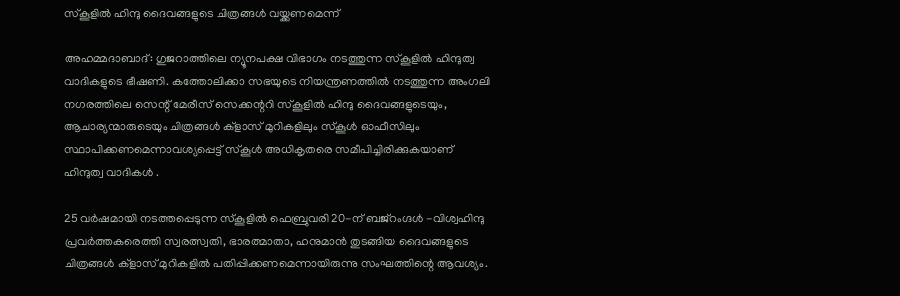സ്കൂളില്‍ ഹിന്ദു ദൈവങ്ങളുടെ ചിത്രങ്ങള്‍ വയ്ക്കണമെന്ന്

അഹമ്മദാബാദ്: ഗുജറാത്തിലെ ന്യൂനപക്ഷ വിഭാഗം നടത്തുന്ന സ്കൂളില്‍ ഹിന്ദുത്വ വാദികളുടെ ഭീഷണി. കത്തോലിക്കാ സഭയുടെ നിയന്ത്രണത്തില്‍ നടത്തുന്ന അംഗലി നഗരത്തിലെ സെന്റ് മേരീസ് സെക്കന്ററി സ്കൂളില്‍ ഹിന്ദു ദൈവങ്ങളുടെയും, ആചാര്യന്മാരുടെയും ചിത്രങ്ങള്‍ ക്ളാസ് മുറികളിലും സ്കൂള്‍ ഓഫീസിലും സ്ഥാപിക്കണമെന്നാവശ്യപ്പെട്ട് സ്കൂള്‍ അധികൃതരെ സമീപിച്ചിരിക്കുകയാണ് ഹിന്ദുത്വ വാദികള്‍ ‍.

25 വര്‍ഷമായി നടത്തപ്പെടുന്ന സ്കൂളില്‍ ഫെബ്രുവരി 20-ന് ബജ്റംഗ്ദള്‍ ‍-വിശ്വഹിന്ദു പ്രവര്‍ത്തകരെത്തി സ്വരത്സ്വതി, ഭാരത്മാതാ, ഹനുമാന്‍ തുടങ്ങിയ ദൈവങ്ങളുടെ ചിത്രങ്ങള്‍ ക്ളാസ് മുറികളില്‍ പതിപ്പിക്കണമെന്നായിരുന്നു സംഘത്തിന്റെ ആവശ്യം.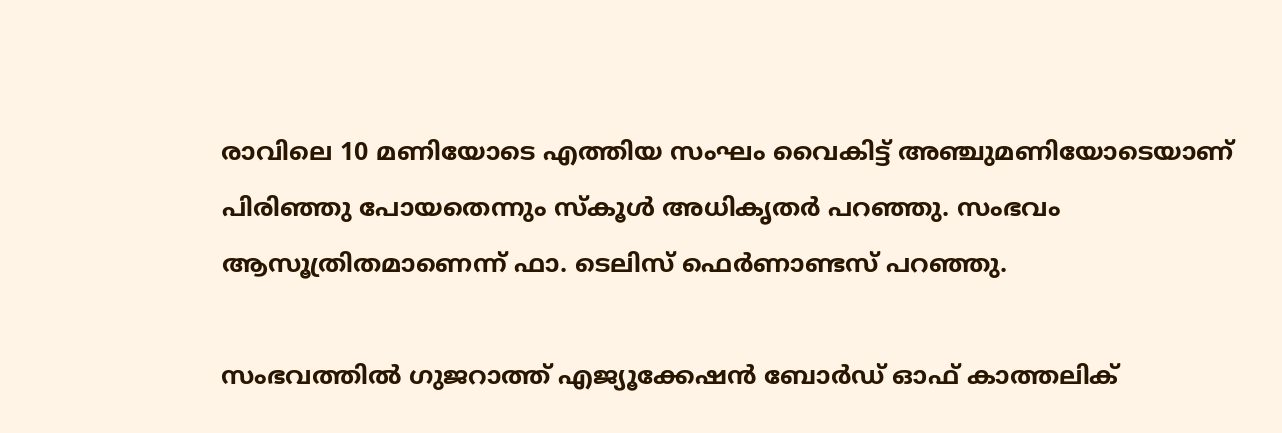രാവിലെ 10 മണിയോടെ എത്തിയ സംഘം വൈകിട്ട് അഞ്ചുമണിയോടെയാണ് പിരിഞ്ഞു പോയതെന്നും സ്കൂള്‍ അധികൃതര്‍ പറഞ്ഞു. സംഭവം ആസൂത്രിതമാണെന്ന് ഫാ. ടെലിസ് ഫെര്‍ണാണ്ടസ് പറഞ്ഞു.

സംഭവത്തില്‍ ഗുജറാത്ത് എജ്യൂക്കേഷന്‍ ബോര്‍ഡ് ഓഫ് കാത്തലിക്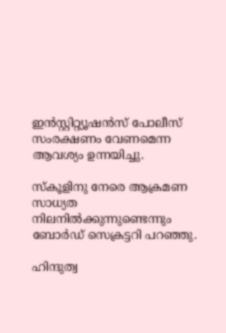ഇന്‍സ്റ്റിറ്റ്യൂഷന്‍സ് പോലീസ് സംരക്ഷണം വേണമെന്ന ആവശ്യം ഉന്നയിച്ചു.

സ്കൂളിനു നേരെ ആക്രമണ സാധ്യത നിലനില്‍ക്കുന്നുണ്ടെന്നും ബോര്‍ഡ് സെക്രട്ടറി പറഞ്ഞു.

ഹിന്ദുത്വ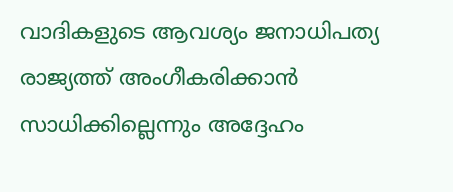വാദികളുടെ ആവശ്യം ജനാധിപത്യ രാജ്യത്ത് അംഗീകരിക്കാന്‍ സാധിക്കില്ലെന്നും അദ്ദേഹം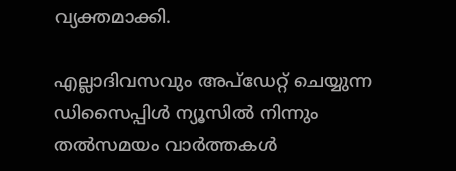വ്യക്തമാക്കി.

എല്ലാദിവസവും അപ്ഡേറ്റ് ചെയ്യുന്ന ഡിസൈപ്പിൾ ന്യൂസിൽ നിന്നും തൽസമയം വാർത്തകൾ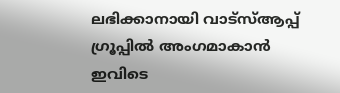ലഭിക്കാനായി വാട്സ്ആപ്പ് ഗ്രൂപ്പിൽ അംഗമാകാൻ ഇവിടെ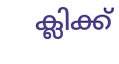ക്ലിക്ക്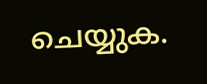ചെയ്യുക.